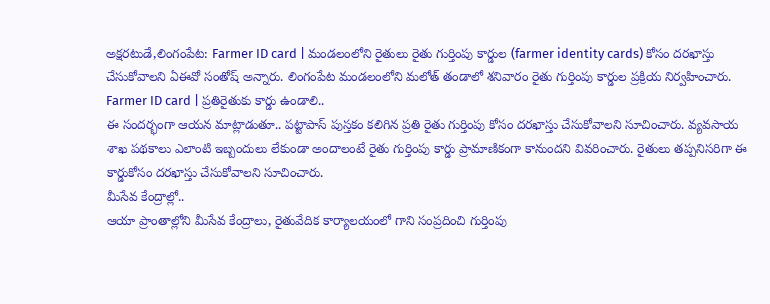అక్షరటుడే,లింగంపేట: Farmer ID card | మండలంలోని రైతులు రైతు గుర్తింపు కార్డుల (farmer identity cards) కోసం దరఖాస్తు చేసుకోవాలని ఏఈవో సంతోష్ అన్నారు. లింగంపేట మండలంలోని మలోత్ తండాలో శనివారం రైతు గుర్తింపు కార్డుల ప్రక్రియ నిర్వహించారు.
Farmer ID card | ప్రతిరైతుకు కార్డు ఉండాలి..
ఈ సందర్భంగా ఆయన మాట్లాడుతూ.. పట్టాపాస్ పుస్తకం కలిగిన ప్రతి రైతు గుర్తింపు కోసం దరఖాస్తు చేసుకోవాలని సూచించారు. వ్యవసాయ శాఖ పథకాలు ఎలాంటి ఇబ్బందులు లేకుండా అందాలంటే రైతు గుర్తింపు కార్డు ప్రామాణికంగా కానుందని వివరించారు. రైతులు తప్పనిసరిగా ఈ కార్డుకోసం దరఖాస్తు చేసుకోవాలని సూచించారు.
మీసేవ కేంద్రాల్లో..
ఆయా ప్రాంతాల్లోని మీసేవ కేంద్రాలు, రైతువేదిక కార్యాలయంలో గాని సంప్రదించి గుర్తింపు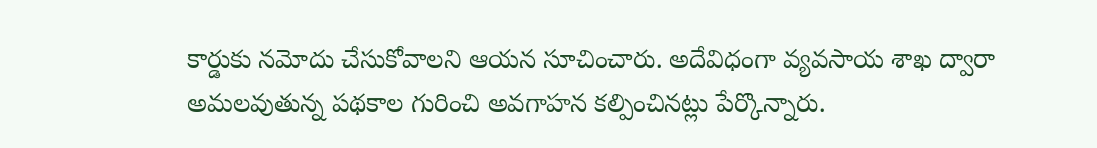కార్డుకు నమోదు చేసుకోవాలని ఆయన సూచించారు. అదేవిధంగా వ్యవసాయ శాఖ ద్వారా అమలవుతున్న పథకాల గురించి అవగాహన కల్పించినట్లు పేర్కొన్నారు.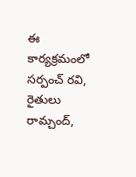ఈ కార్యక్రమంలో సర్పంచ్ రవి, రైతులు రామ్చంద్,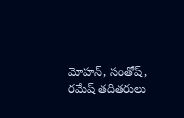మోహన్, సంతోష్, రమేష్ తదితరులు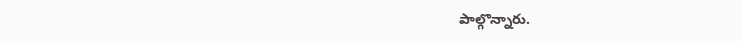పాల్గొన్నారు.